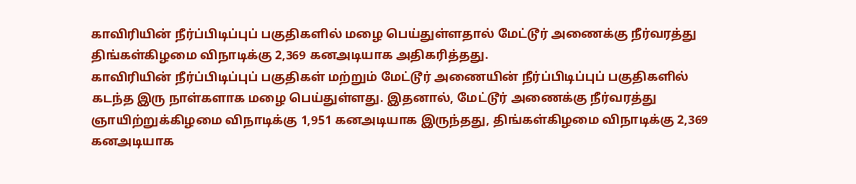காவிரியின் நீர்ப்பிடிப்புப் பகுதிகளில் மழை பெய்துள்ளதால் மேட்டூர் அணைக்கு நீர்வரத்து திங்கள்கிழமை விநாடிக்கு 2,369 கனஅடியாக அதிகரித்தது.
காவிரியின் நீர்ப்பிடிப்புப் பகுதிகள் மற்றும் மேட்டூர் அணையின் நீர்ப்பிடிப்புப் பகுதிகளில் கடந்த இரு நாள்களாக மழை பெய்துள்ளது. இதனால், மேட்டூர் அணைக்கு நீர்வரத்து ஞாயிற்றுக்கிழமை விநாடிக்கு 1,951 கனஅடியாக இருந்தது, திங்கள்கிழமை விநாடிக்கு 2,369 கனஅடியாக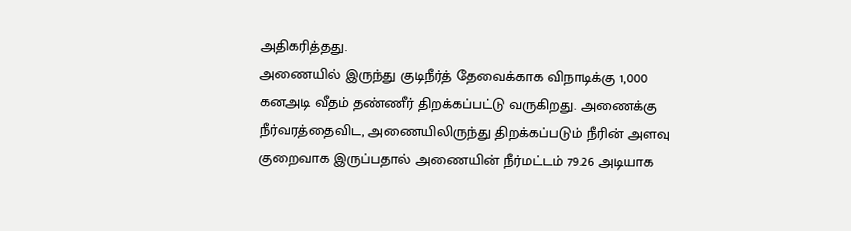அதிகரித்தது.
அணையில் இருந்து குடிநீர்த் தேவைக்காக விநாடிக்கு 1,000 கனஅடி வீதம் தண்ணீர் திறக்கப்பட்டு வருகிறது. அணைக்கு நீர்வரத்தைவிட, அணையிலிருந்து திறக்கப்படும் நீரின் அளவு குறைவாக இருப்பதால் அணையின் நீர்மட்டம் 79.26 அடியாக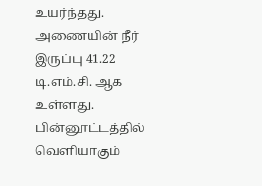உயர்ந்தது. அணையின் நீர் இருப்பு 41.22 டி.எம்.சி. ஆக உள்ளது.
பின்னூட்டத்தில் வெளியாகும்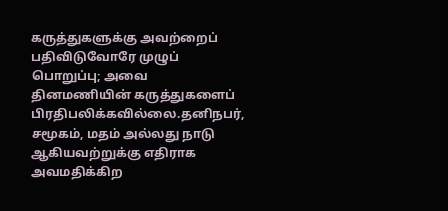கருத்துகளுக்கு அவற்றைப் பதிவிடுவோரே முழுப் பொறுப்பு; அவை தினமணியின் கருத்துகளைப் பிரதிபலிக்கவில்லை.தனிநபர், சமூகம், மதம் அல்லது நாடு ஆகியவற்றுக்கு எதிராக அவமதிக்கிற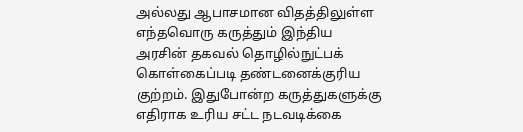அல்லது ஆபாசமான விதத்திலுள்ள எந்தவொரு கருத்தும் இந்திய அரசின் தகவல் தொழில்நுட்பக் கொள்கைப்படி தண்டனைக்குரிய குற்றம். இதுபோன்ற கருத்துகளுக்கு எதிராக உரிய சட்ட நடவடிக்கை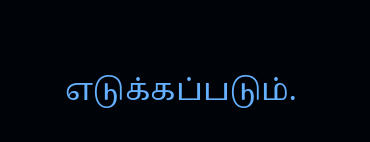எடுக்கப்படும்.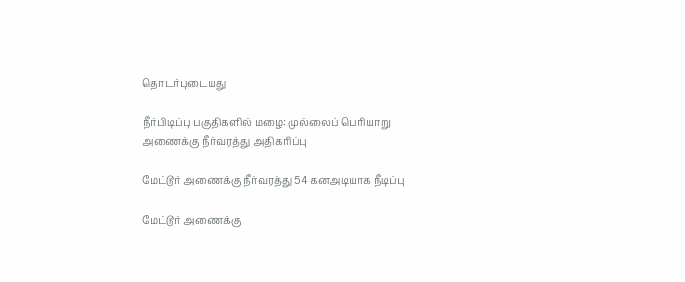தொடர்புடையது

நீர்பிடிப்பு பகுதிகளில் மழை: முல்லைப் பெரியாறு அணைக்கு நீர்வரத்து அதிகரிப்பு

மேட்டூர் அணைக்கு நீர்வரத்து 54 கனஅடியாக நீடிப்பு

மேட்டூர் அணைக்கு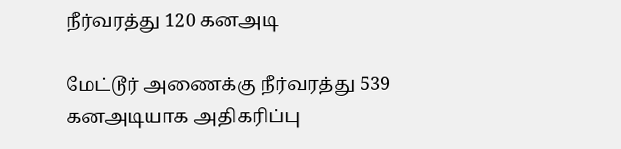நீர்வரத்து 120 கனஅடி

மேட்டூர் அணைக்கு நீர்வரத்து 539 கனஅடியாக அதிகரிப்பு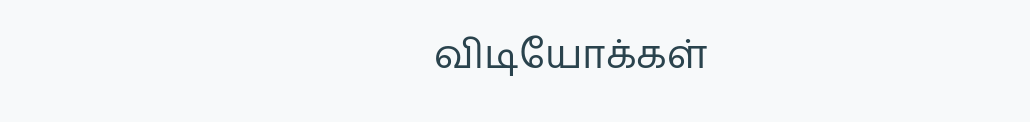விடியோக்கள்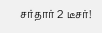சர்தார் 2 டீசர்!